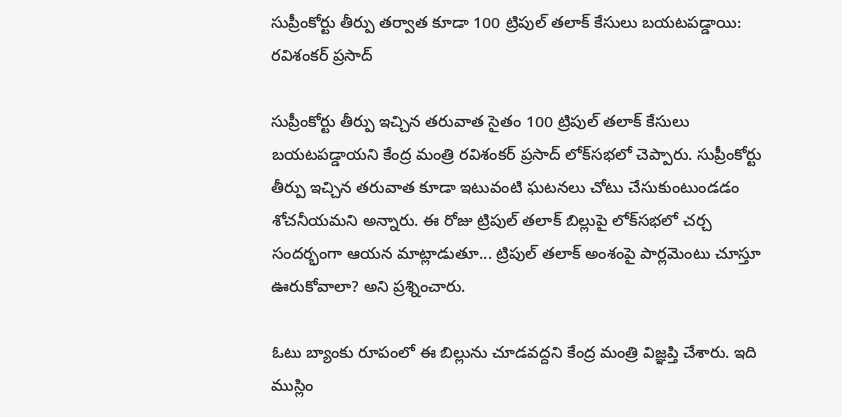సుప్రీంకోర్టు తీర్పు తర్వాత కూడా 100 ట్రిపుల్ తలాక్ కేసులు బయటపడ్డాయి: ర‌విశంక‌ర్ ప్ర‌సాద్

సుప్రీంకోర్టు తీర్పు ఇచ్చిన త‌రువాత సైతం 100 ట్రిపుల్ తలాక్ కేసులు బయటపడ్డాయని కేంద్ర మంత్రి ర‌విశంక‌ర్ ప్ర‌సాద్ లోక్‌స‌భ‌లో చెప్పారు. సుప్రీంకోర్టు తీర్పు ఇచ్చిన త‌రువాత కూడా ఇటువంటి ఘ‌ట‌న‌లు చోటు చేసుకుంటుండడం శోచ‌నీయ‌మ‌ని అన్నారు. ఈ రోజు ట్రిపుల్ తలాక్ బిల్లుపై లోక్‌స‌భ‌లో చ‌ర్చ సంద‌ర్భంగా ఆయ‌న మాట్లాడుతూ... ట్రిపుల్ త‌లాక్ అంశంపై పార్ల‌మెంటు చూస్తూ ఊరుకోవాలా? అని ప్ర‌శ్నించారు.

ఓటు బ్యాంకు రూపంలో ఈ బిల్లును చూడ‌వ‌ద్దని కేంద్ర మంత్రి విజ్ఞ‌ప్తి చేశారు. ఇది ముస్లిం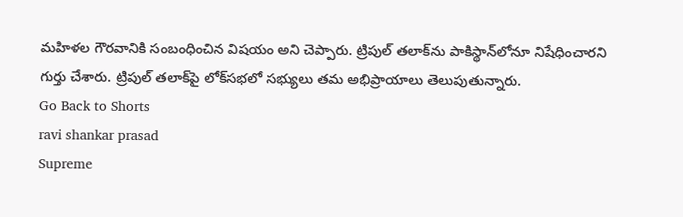మ‌హిళ‌ల గౌర‌వానికి సంబంధించిన విష‌యం అని చెప్పారు. ట్రిపుల్ తలాక్‌ను పాకిస్థాన్‌లోనూ నిషేధించారని గుర్తు చేశారు. ట్రిపుల్ త‌లాక్‌పై లోక్‌స‌భ‌లో స‌భ్యులు త‌మ అభిప్రాయాలు తెలుపుతున్నారు.
Go Back to Shorts
ravi shankar prasad
Supreme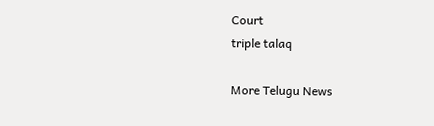Court
triple talaq

More Telugu News